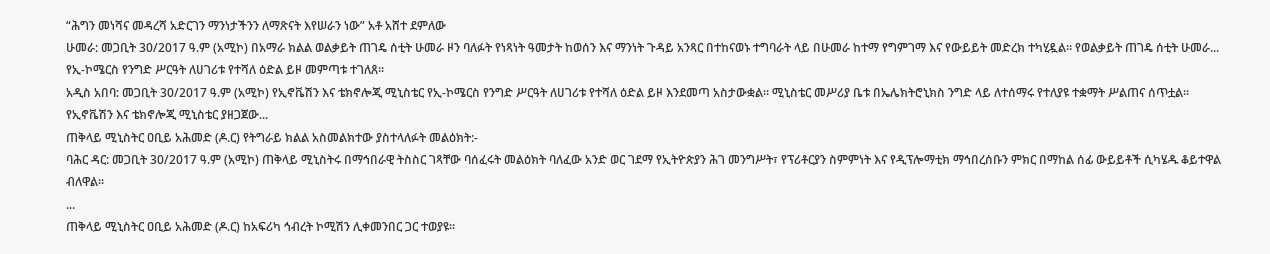“ሕግን መነሻና መዳረሻ አድርገን ማንነታችንን ለማጽናት እየሠራን ነው” አቶ አሸተ ደምለው
ሁመራ: መጋቢት 30/2017 ዓ.ም (አሚኮ) በአማራ ክልል ወልቃይት ጠገዴ ሰቲት ሁመራ ዞን ባለፉት የነጻነት ዓመታት ከወሰን እና ማንነት ጉዳይ አንጻር በተከናወኑ ተግባራት ላይ በሁመራ ከተማ የግምገማ እና የውይይት መድረክ ተካሂዷል። የወልቃይት ጠገዴ ሰቲት ሁመራ...
የኢ-ኮሜርስ የንግድ ሥርዓት ለሀገሪቱ የተሻለ ዕድል ይዞ መምጣቱ ተገለጸ።
አዲስ አበባ: መጋቢት 30/2017 ዓ.ም (አሚኮ) የኢኖቬሽን እና ቴክኖሎጂ ሚኒስቴር የኢ-ኮሜርስ የንግድ ሥርዓት ለሀገሪቱ የተሻለ ዕድል ይዞ እንደመጣ አስታውቋል። ሚኒስቴር መሥሪያ ቤቱ በኤሌክትሮኒክስ ንግድ ላይ ለተሰማሩ የተለያዩ ተቋማት ሥልጠና ሰጥቷል።
የኢኖቬሽን እና ቴክኖሎጂ ሚኒስቴር ያዘጋጀው...
ጠቅላይ ሚኒስትር ዐቢይ አሕመድ (ዶ.ር) የትግራይ ክልል አስመልክተው ያስተላለፉት መልዕክት:-
ባሕር ዳር: መጋቢት 30/2017 ዓ.ም (አሚኮ) ጠቅላይ ሚኒስትሩ በማኅበራዊ ትስስር ገጻቸው ባሰፈሩት መልዕክት ባለፈው አንድ ወር ገደማ የኢትዮጵያን ሕገ መንግሥት፣ የፕሪቶርያን ስምምነት እና የዲፕሎማቲክ ማኅበረሰቡን ምክር በማከል ሰፊ ውይይቶች ሲካሄዱ ቆይተዋል ብለዋል።
...
ጠቅላይ ሚኒስትር ዐቢይ አሕመድ (ዶ.ር) ከአፍሪካ ኅብረት ኮሚሽን ሊቀመንበር ጋር ተወያዩ።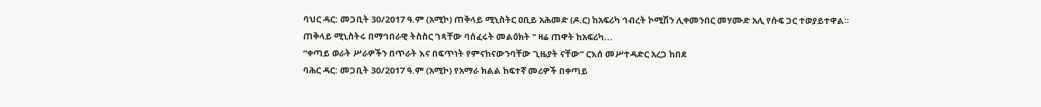ባህር ዳር: መጋቢት 30/2017 ዓ.ም (አሚኮ) ጠቅላይ ሚኒስትር ዐቢይ አሕመድ (ዶ.ር) ከአፍሪካ ኅብረት ኮሚሽን ሊቀመንበር መሃሙድ አሊ የሱፍ ጋር ተወያይተዋል።
ጠቅላይ ሚኒስትሩ በማኅበራዊ ትስስር ገጻቸው ባሰፈሩት መልዕክት " ዛሬ ጠዋት ከአፍሪካ...
“ቀጣይ ወራት ሥራዎችን በጥራት እና በፍጥነት የምናከናውንባቸው ጊዜያት ናቸው” ርእሰ መሥተዳድር አረጋ ከበደ
ባሕር ዳር: መጋቢት 30/2017 ዓ.ም (አሚኮ) የአማራ ክልል ከፍተኛ መሪዎች በቀጣይ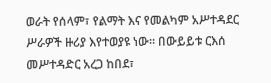ወራት የሰላም፣ የልማት እና የመልካም አሥተዳደር ሥራዎች ዙሪያ እየተወያዩ ነው። በውይይቱ ርእሰ መሥተዳድር አረጋ ከበደ፣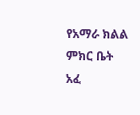የአማራ ክልል ምክር ቤት አፈ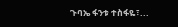ጉባኤ ፋንቱ ተስፋዬ፣...